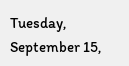Tuesday, September 15,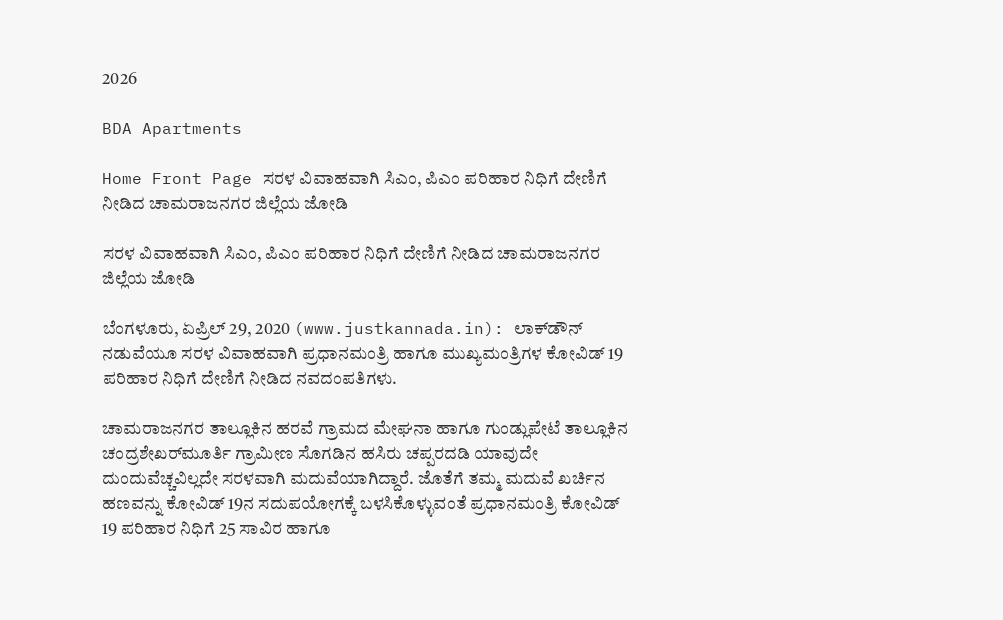2026

BDA Apartments

Home Front Page ಸರಳ ವಿವಾಹವಾಗಿ ಸಿಎಂ, ಪಿಎಂ ಪರಿಹಾರ ನಿಧಿಗೆ ದೇಣಿಗೆ ನೀಡಿದ ಚಾಮರಾಜನಗರ ಜಿಲ್ಲೆಯ ಜೋಡಿ

ಸರಳ ವಿವಾಹವಾಗಿ ಸಿಎಂ, ಪಿಎಂ ಪರಿಹಾರ ನಿಧಿಗೆ ದೇಣಿಗೆ ನೀಡಿದ ಚಾಮರಾಜನಗರ ಜಿಲ್ಲೆಯ ಜೋಡಿ

ಬೆಂಗಳೂರು, ಏಪ್ರಿಲ್ 29, 2020 (www.justkannada.in): ಲಾಕ್‌ಡೌನ್ ನಡುವೆಯೂ ಸರಳ ವಿವಾಹವಾಗಿ ಪ್ರಧಾನಮಂತ್ರಿ ಹಾಗೂ ಮುಖ್ಯಮಂತ್ರಿಗಳ ಕೋವಿಡ್ 19 ಪರಿಹಾರ ನಿಧಿಗೆ ದೇಣಿಗೆ ನೀಡಿದ ನವದಂಪತಿಗಳು.

ಚಾಮರಾಜನಗರ ತಾಲ್ಲೂಕಿನ ಹರವೆ ಗ್ರಾಮದ ಮೇಘನಾ ಹಾಗೂ ಗುಂಡ್ಲುಪೇಟೆ ತಾಲ್ಲೂಕಿನ ಚಂದ್ರಶೇಖರ್‌ಮೂರ್ತಿ ಗ್ರಾಮೀಣ ಸೊಗಡಿನ ಹಸಿರು ಚಪ್ಪರದಡಿ ಯಾವುದೇ ದುಂದುವೆಚ್ಚವಿಲ್ಲದೇ ಸರಳವಾಗಿ ಮದುವೆಯಾಗಿದ್ದಾರೆ. ಜೊತೆಗೆ ತಮ್ಮ ಮದುವೆ ಖರ್ಚಿನ ಹಣವನ್ನು ಕೋವಿಡ್ 19ನ ಸದುಪಯೋಗಕ್ಕೆ ಬಳಸಿಕೊಳ್ಳುವಂತೆ ಪ್ರಧಾನಮಂತ್ರಿ ಕೋವಿಡ್ 19 ಪರಿಹಾರ ನಿಧಿಗೆ 25 ಸಾವಿರ ಹಾಗೂ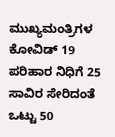ಮುಖ್ಯಮಂತ್ರಿಗಳ ಕೋವಿಡ್ 19 ಪರಿಹಾರ ನಿಧಿಗೆ 25 ಸಾವಿರ ಸೇರಿದಂತೆ ಒಟ್ಟು 50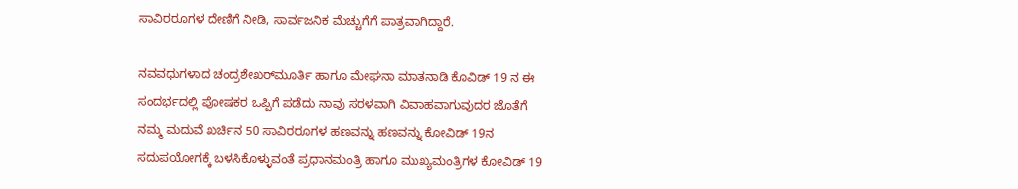ಸಾವಿರರೂಗಳ ದೇಣಿಗೆ ನೀಡಿ, ಸಾರ್ವಜನಿಕ ಮೆಚ್ಚುಗೆಗೆ ಪಾತ್ರವಾಗಿದ್ದಾರೆ.

ನವವಧುಗಳಾದ ಚಂದ್ರಶೇಖರ್‌ಮೂರ್ತಿ ಹಾಗೂ ಮೇಘನಾ ಮಾತನಾಡಿ ಕೊವಿಡ್ 19 ನ ಈ ಸಂದರ್ಭದಲ್ಲಿ ಪೋಷಕರ ಒಪ್ಪಿಗೆ ಪಡೆದು ನಾವು ಸರಳವಾಗಿ ವಿವಾಹವಾಗುವುದರ ಜೊತೆಗೆ ನಮ್ಮ ಮದುವೆ ಖರ್ಚಿನ 50 ಸಾವಿರರೂಗಳ ಹಣವನ್ನು ಹಣವನ್ನು ಕೋವಿಡ್ 19ನ ಸದುಪಯೋಗಕ್ಕೆ ಬಳಸಿಕೊಳ್ಳುವಂತೆ ಪ್ರಧಾನಮಂತ್ರಿ ಹಾಗೂ ಮುಖ್ಯಮಂತ್ರಿಗಳ ಕೋವಿಡ್ 19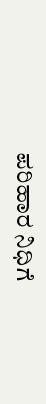ಪರಿಹಾರ ನಿಧಿಗೆ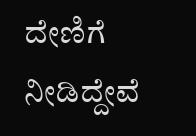ದೇಣಿಗೆ ನೀಡಿದ್ದೇವೆ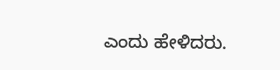ಎಂದು ಹೇಳಿದರು.